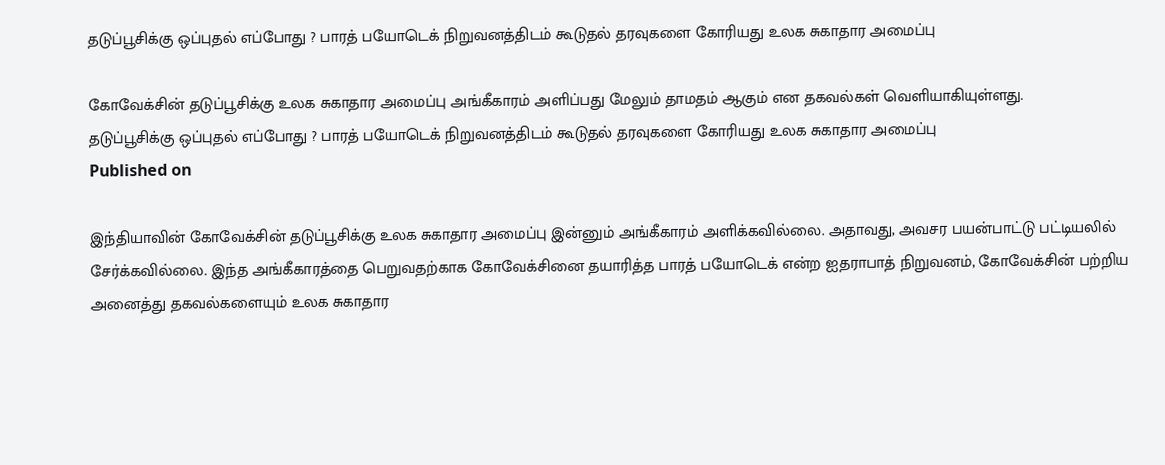தடுப்பூசிக்கு ஒப்புதல் எப்போது ? பாரத் பயோடெக் நிறுவனத்திடம் கூடுதல் தரவுகளை கோரியது உலக சுகாதார அமைப்பு

கோவேக்சின் தடுப்பூசிக்கு உலக சுகாதார அமைப்பு அங்கீகாரம் அளிப்பது மேலும் தாமதம் ஆகும் என தகவல்கள் வெளியாகியுள்ளது.
தடுப்பூசிக்கு ஒப்புதல் எப்போது ? பாரத் பயோடெக் நிறுவனத்திடம் கூடுதல் தரவுகளை கோரியது உலக சுகாதார அமைப்பு
Published on

இந்தியாவின் கோவேக்சின் தடுப்பூசிக்கு உலக சுகாதார அமைப்பு இன்னும் அங்கீகாரம் அளிக்கவில்லை. அதாவது, அவசர பயன்பாட்டு பட்டியலில் சேர்க்கவில்லை. இந்த அங்கீகாரத்தை பெறுவதற்காக கோவேக்சினை தயாரித்த பாரத் பயோடெக் என்ற ஐதராபாத் நிறுவனம், கோவேக்சின் பற்றிய அனைத்து தகவல்களையும் உலக சுகாதார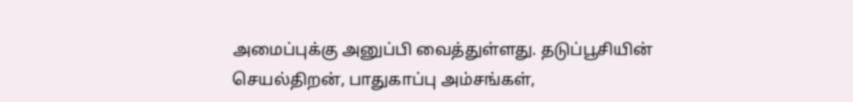அமைப்புக்கு அனுப்பி வைத்துள்ளது. தடுப்பூசியின் செயல்திறன், பாதுகாப்பு அம்சங்கள்,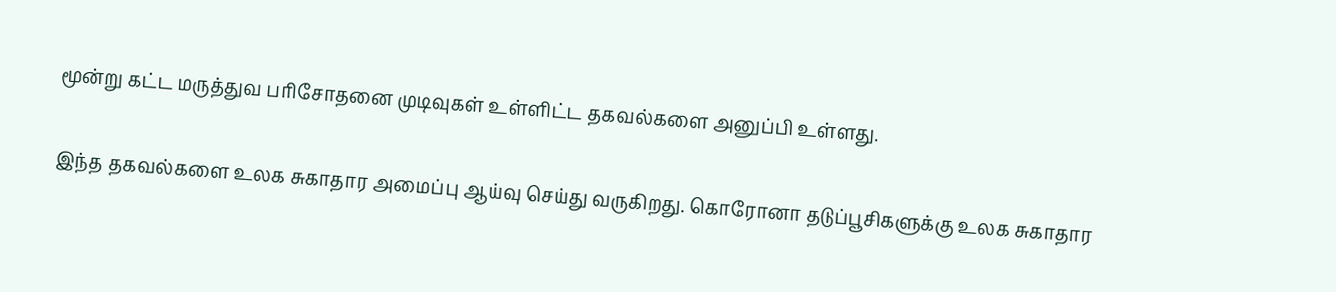மூன்று கட்ட மருத்துவ பரிசோதனை முடிவுகள் உள்ளிட்ட தகவல்களை அனுப்பி உள்ளது.

இந்த தகவல்களை உலக சுகாதார அமைப்பு ஆய்வு செய்து வருகிறது. கொரோனா தடுப்பூசிகளுக்கு உலக சுகாதார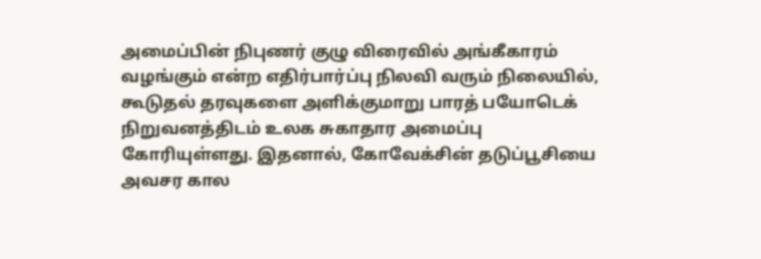அமைப்பின் நிபுணர் குழு விரைவில் அங்கீகாரம் வழங்கும் என்ற எதிர்பார்ப்பு நிலவி வரும் நிலையில், கூடுதல் தரவுகளை அளிக்குமாறு பாரத் பயோடெக் நிறுவனத்திடம் உலக சுகாதார அமைப்பு கோரியுள்ளது. இதனால், கோவேக்சின் தடுப்பூசியை அவசர கால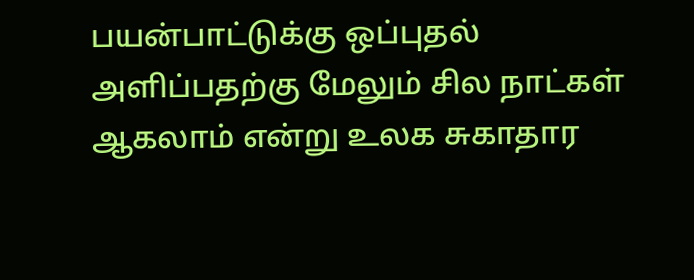பயன்பாட்டுக்கு ஒப்புதல் அளிப்பதற்கு மேலும் சில நாட்கள் ஆகலாம் என்று உலக சுகாதார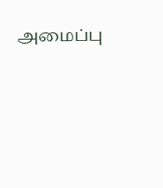அமைப்பு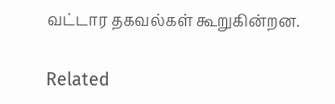வட்டார தகவல்கள் கூறுகின்றன.

Related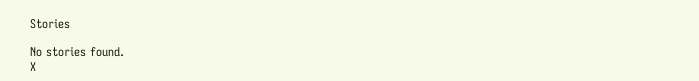Stories

No stories found.
X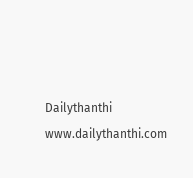Dailythanthi
www.dailythanthi.com